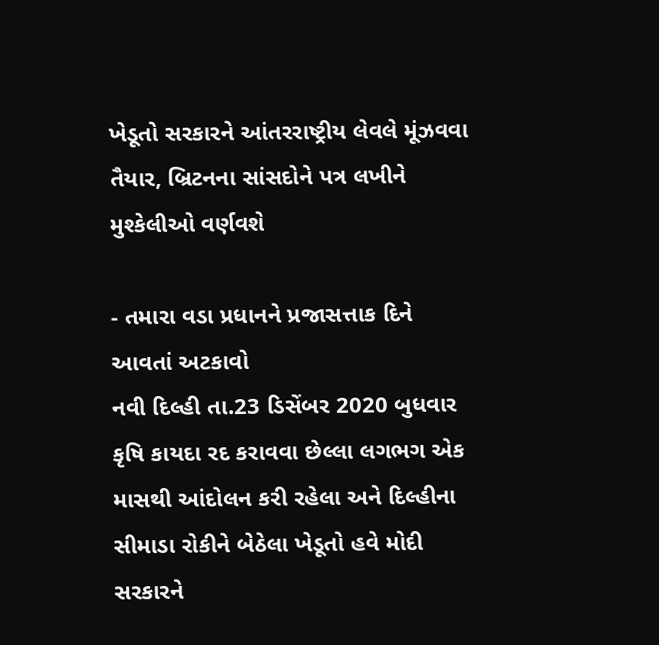ખેડૂતો સરકારને આંતરરાષ્ટ્રીય લેવલે મૂંઝવવા તૈયાર, બ્રિટનના સાંસદોને પત્ર લખીને મુશ્કેલીઓ વર્ણવશે

- તમારા વડા પ્રધાનને પ્રજાસત્તાક દિને આવતાં અટકાવો
નવી દિલ્હી તા.23 ડિસેંબર 2020 બુધવાર
કૃષિ કાયદા રદ કરાવવા છેલ્લા લગભગ એક માસથી આંદોલન કરી રહેલા અને દિલ્હીના સીમાડા રોકીને બેઠેલા ખેડૂતો હવે મોદી સરકારને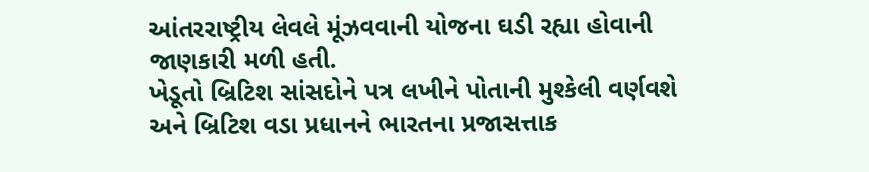આંતરરાષ્ટ્રીય લેવલે મૂંઝવવાની યોજના ઘડી રહ્યા હોવાની જાણકારી મળી હતી.
ખેડૂતો બ્રિટિશ સાંસદોને પત્ર લખીને પોતાની મુશ્કેલી વર્ણવશે અને બ્રિટિશ વડા પ્રધાનને ભારતના પ્રજાસત્તાક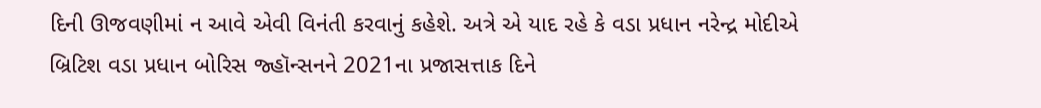દિની ઊજવણીમાં ન આવે એવી વિનંતી કરવાનું કહેશે. અત્રે એ યાદ રહે કે વડા પ્રધાન નરેન્દ્ર મોદીએ બ્રિટિશ વડા પ્રધાન બોરિસ જ્હૉન્સનને 2021ના પ્રજાસત્તાક દિને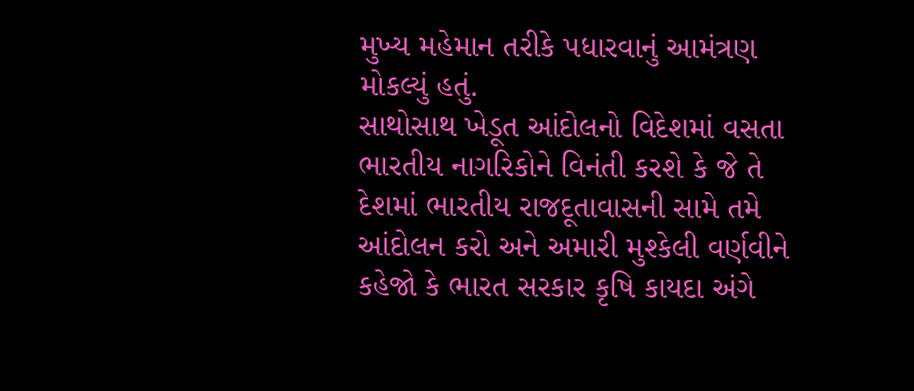મુખ્ય મહેમાન તરીકે પધારવાનું આમંત્રણ મોકલ્યું હતું.
સાથોસાથ ખેડૂત આંદોલનો વિદેશમાં વસતા ભારતીય નાગરિકોને વિનંતી કરશે કે જે તે દેશમાં ભારતીય રાજદૂતાવાસની સામે તમે આંદોલન કરો અને અમારી મુશ્કેલી વર્ણવીને કહેજો કે ભારત સરકાર કૃષિ કાયદા અંગે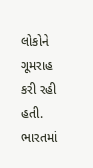લોકોને ગૂમરાહ કરી રહી હતી. ભારતમાં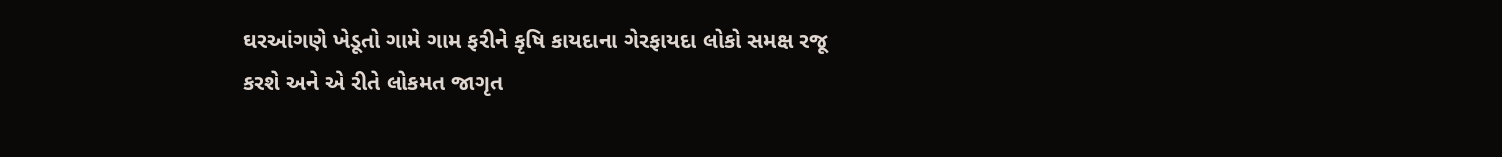ઘરઆંગણે ખેડૂતો ગામે ગામ ફરીને કૃષિ કાયદાના ગેરફાયદા લોકો સમક્ષ રજૂ કરશે અને એ રીતે લોકમત જાગૃત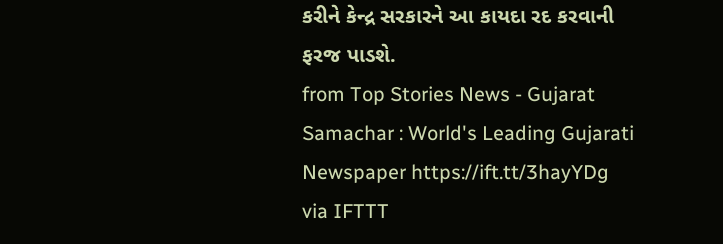કરીને કેન્દ્ર સરકારને આ કાયદા રદ કરવાની ફરજ પાડશે.
from Top Stories News - Gujarat Samachar : World's Leading Gujarati Newspaper https://ift.tt/3hayYDg
via IFTTT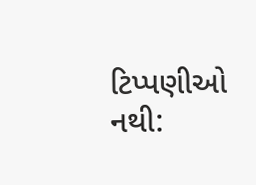ટિપ્પણીઓ નથી: